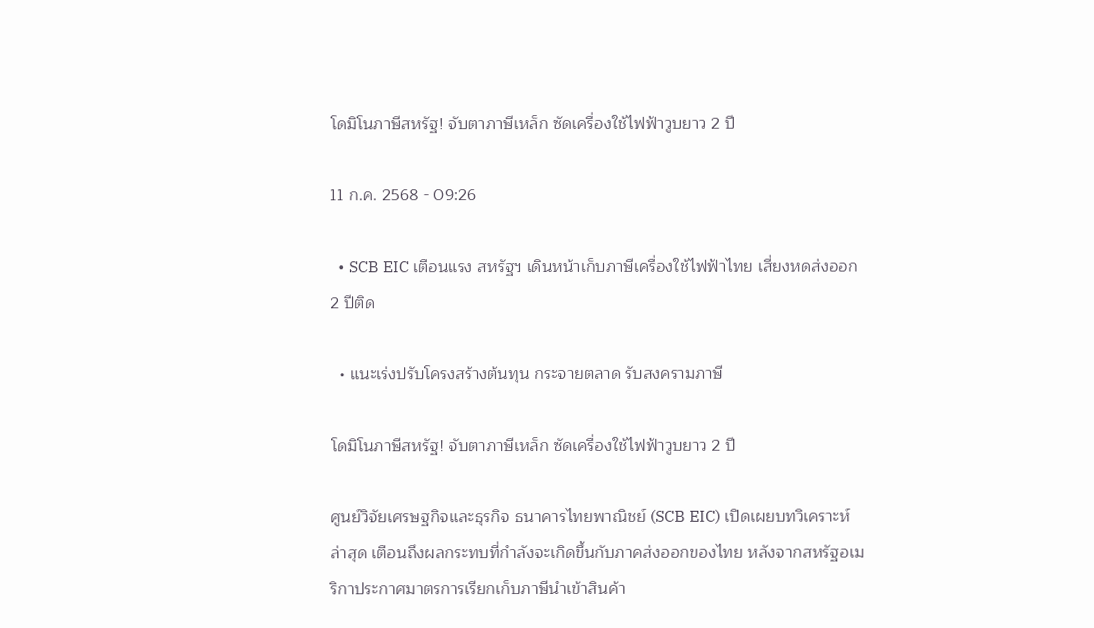โดมิโนภาษีสหรัฐ! จับตาภาษีเหล็ก ซัดเครื่องใช้ไฟฟ้าวูบยาว 2 ปี

11 ก.ค. 2568 - 09:26

  • SCB EIC เตือนแรง สหรัฐฯ เดินหน้าเก็บภาษีเครื่องใช้ไฟฟ้าไทย เสี่ยงหดส่งออก 2 ปีติด

  • แนะเร่งปรับโครงสร้างต้นทุน กระจายตลาด รับสงครามภาษี

โดมิโนภาษีสหรัฐ! จับตาภาษีเหล็ก ซัดเครื่องใช้ไฟฟ้าวูบยาว 2 ปี

ศูนย์วิจัยเศรษฐกิจและธุรกิจ ธนาคารไทยพาณิชย์ (SCB EIC) เปิดเผยบทวิเคราะห์ล่าสุด เตือนถึงผลกระทบที่กำลังจะเกิดขึ้นกับภาคส่งออกของไทย หลังจากสหรัฐอเมริกาประกาศมาตรการเรียกเก็บภาษีนำเข้าสินค้า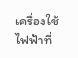เครื่องใช้ไฟฟ้าที่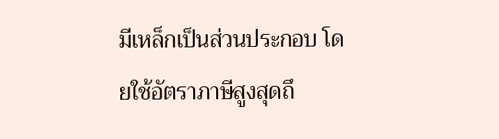มีเหล็กเป็นส่วนประกอบ โดยใช้อัตราภาษีสูงสุดถึ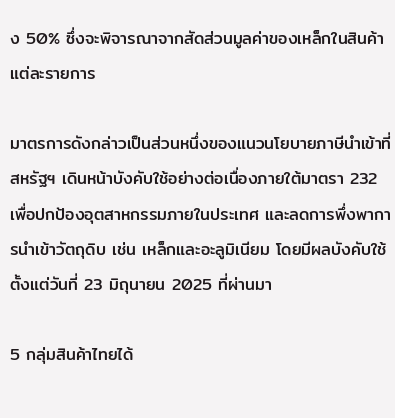ง 50% ซึ่งจะพิจารณาจากสัดส่วนมูลค่าของเหล็กในสินค้าแต่ละรายการ

มาตรการดังกล่าวเป็นส่วนหนึ่งของแนวนโยบายภาษีนำเข้าที่สหรัฐฯ เดินหน้าบังคับใช้อย่างต่อเนื่องภายใต้มาตรา 232 เพื่อปกป้องอุตสาหกรรมภายในประเทศ และลดการพึ่งพาการนำเข้าวัตถุดิบ เช่น เหล็กและอะลูมิเนียม โดยมีผลบังคับใช้ตั้งแต่วันที่ 23 มิถุนายน 2025 ที่ผ่านมา

5 กลุ่มสินค้าไทยได้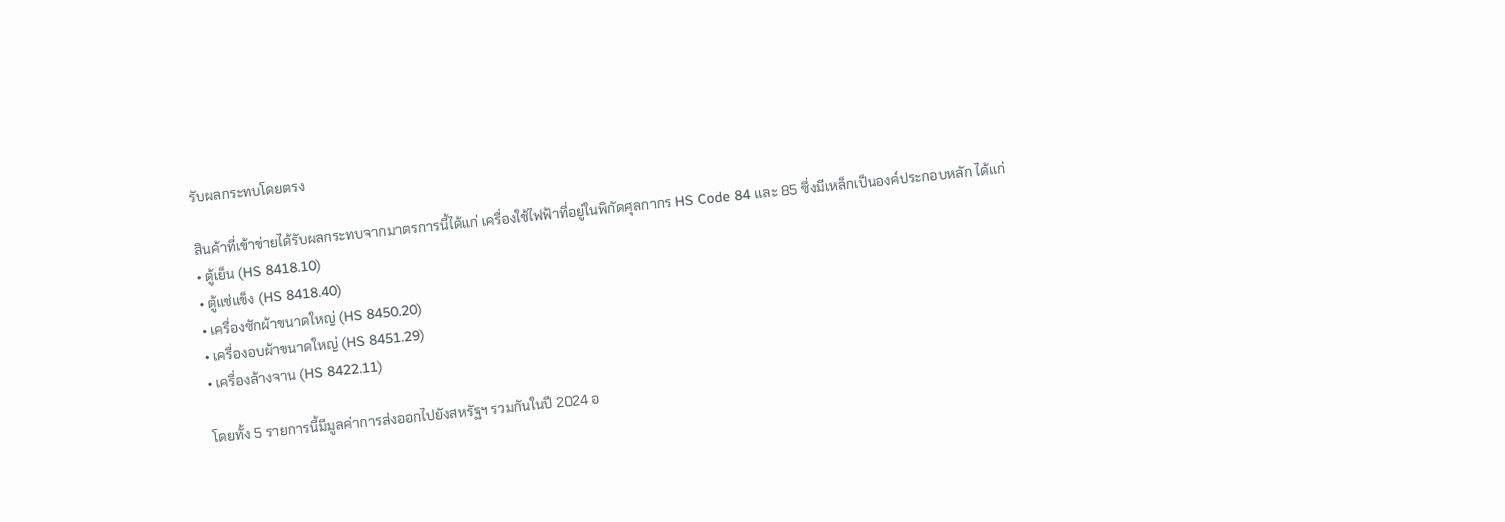รับผลกระทบโดยตรง

สินค้าที่เข้าข่ายได้รับผลกระทบจากมาตรการนี้ได้แก่ เครื่องใช้ไฟฟ้าที่อยู่ในพิกัดศุลกากร HS Code 84 และ 85 ซึ่งมีเหล็กเป็นองค์ประกอบหลัก ได้แก่
• ตู้เย็น (HS 8418.10)
• ตู้แช่แข็ง (HS 8418.40)
• เครื่องซักผ้าขนาดใหญ่ (HS 8450.20)
• เครื่องอบผ้าขนาดใหญ่ (HS 8451.29)
• เครื่องล้างจาน (HS 8422.11)

โดยทั้ง 5 รายการนี้มีมูลค่าการส่งออกไปยังสหรัฐฯ รวมกันในปี 2024 อ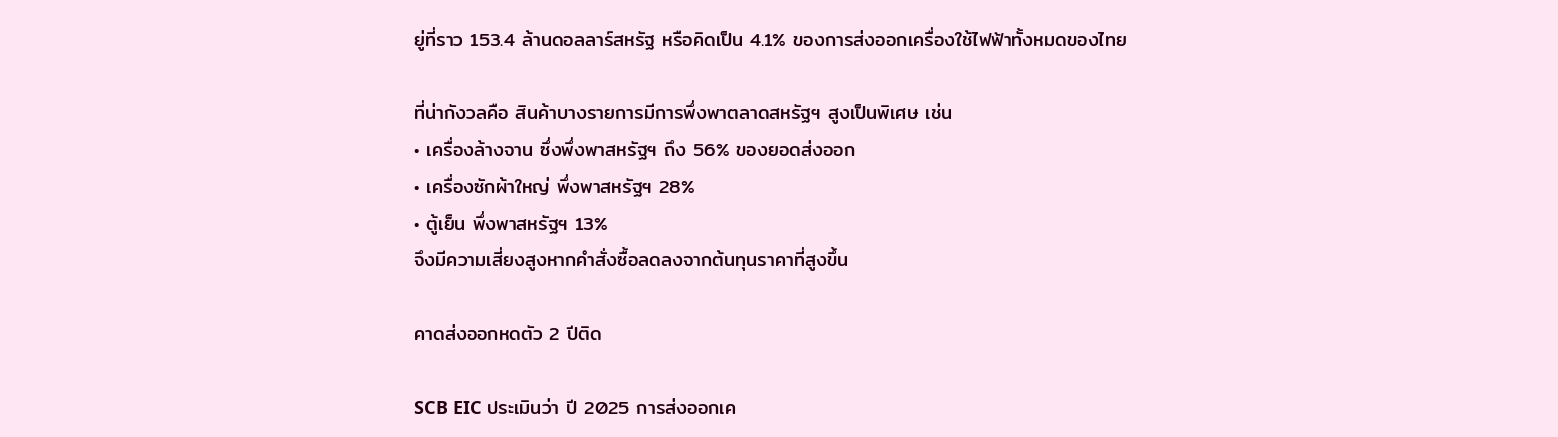ยู่ที่ราว 153.4 ล้านดอลลาร์สหรัฐ หรือคิดเป็น 4.1% ของการส่งออกเครื่องใช้ไฟฟ้าทั้งหมดของไทย

ที่น่ากังวลคือ สินค้าบางรายการมีการพึ่งพาตลาดสหรัฐฯ สูงเป็นพิเศษ เช่น
• เครื่องล้างจาน ซึ่งพึ่งพาสหรัฐฯ ถึง 56% ของยอดส่งออก
• เครื่องซักผ้าใหญ่ พึ่งพาสหรัฐฯ 28%
• ตู้เย็น พึ่งพาสหรัฐฯ 13%
จึงมีความเสี่ยงสูงหากคำสั่งซื้อลดลงจากต้นทุนราคาที่สูงขึ้น

คาดส่งออกหดตัว 2 ปีติด

SCB EIC ประเมินว่า ปี 2025 การส่งออกเค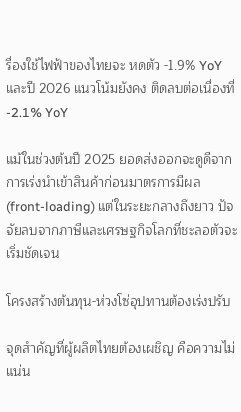รื่องใช้ไฟฟ้าของไทยจะ หดตัว -1.9% YoY และปี 2026 แนวโน้มยังคง ติดลบต่อเนื่องที่ -2.1% YoY

แม้ในช่วงต้นปี 2025 ยอดส่งออกจะดูดีจากการเร่งนำเข้าสินค้าก่อนมาตรการมีผล (front-loading) แต่ในระยะกลางถึงยาว ปัจจัยลบจากภาษีและเศรษฐกิจโลกที่ชะลอตัวจะเริ่มชัดเจน

โครงสร้างต้นทุน-ห่วงโซ่อุปทานต้องเร่งปรับ

จุดสำคัญที่ผู้ผลิตไทยต้องเผชิญ คือความไม่แน่น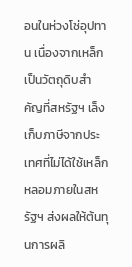อนในห่วงโซ่อุปทาน เนื่องจากเหล็กเป็นวัตถุดิบสำคัญที่สหรัฐฯ เล็งเก็บภาษีจากประเทศที่ไม่ได้ใช้เหล็กหลอมภายในสหรัฐฯ ส่งผลให้ต้นทุนการผลิ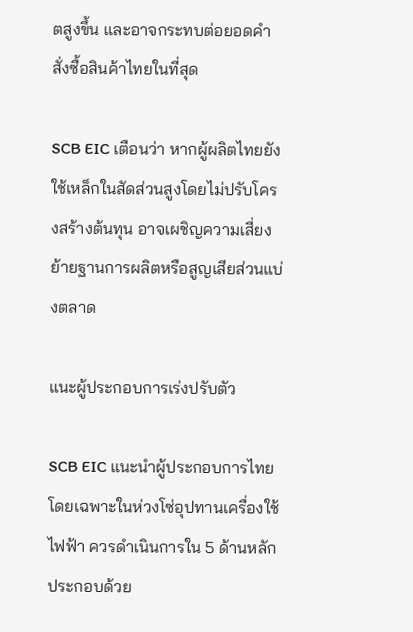ตสูงขึ้น และอาจกระทบต่อยอดคำสั่งซื้อสินค้าไทยในที่สุด

SCB EIC เตือนว่า หากผู้ผลิตไทยยังใช้เหล็กในสัดส่วนสูงโดยไม่ปรับโครงสร้างต้นทุน อาจเผชิญความเสี่ยงย้ายฐานการผลิตหรือสูญเสียส่วนแบ่งตลาด

แนะผู้ประกอบการเร่งปรับตัว

SCB EIC แนะนำผู้ประกอบการไทย โดยเฉพาะในห่วงโซ่อุปทานเครื่องใช้ไฟฟ้า ควรดำเนินการใน 5 ด้านหลัก ประกอบด้วย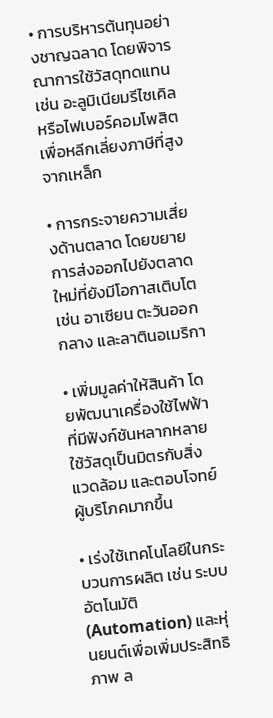• การบริหารต้นทุนอย่างชาญฉลาด โดยพิจารณาการใช้วัสดุทดแทน เช่น อะลูมิเนียมรีไซเคิล หรือไฟเบอร์คอมโพสิต เพื่อหลีกเลี่ยงภาษีที่สูงจากเหล็ก

• การกระจายความเสี่ยงด้านตลาด โดยขยายการส่งออกไปยังตลาดใหม่ที่ยังมีโอกาสเติบโต เช่น อาเซียน ตะวันออกกลาง และลาตินอเมริกา

• เพิ่มมูลค่าให้สินค้า โดยพัฒนาเครื่องใช้ไฟฟ้าที่มีฟังก์ชันหลากหลาย ใช้วัสดุเป็นมิตรกับสิ่งแวดล้อม และตอบโจทย์ผู้บริโภคมากขึ้น

• เร่งใช้เทคโนโลยีในกระบวนการผลิต เช่น ระบบอัตโนมัติ (Automation) และหุ่นยนต์เพื่อเพิ่มประสิทธิภาพ ล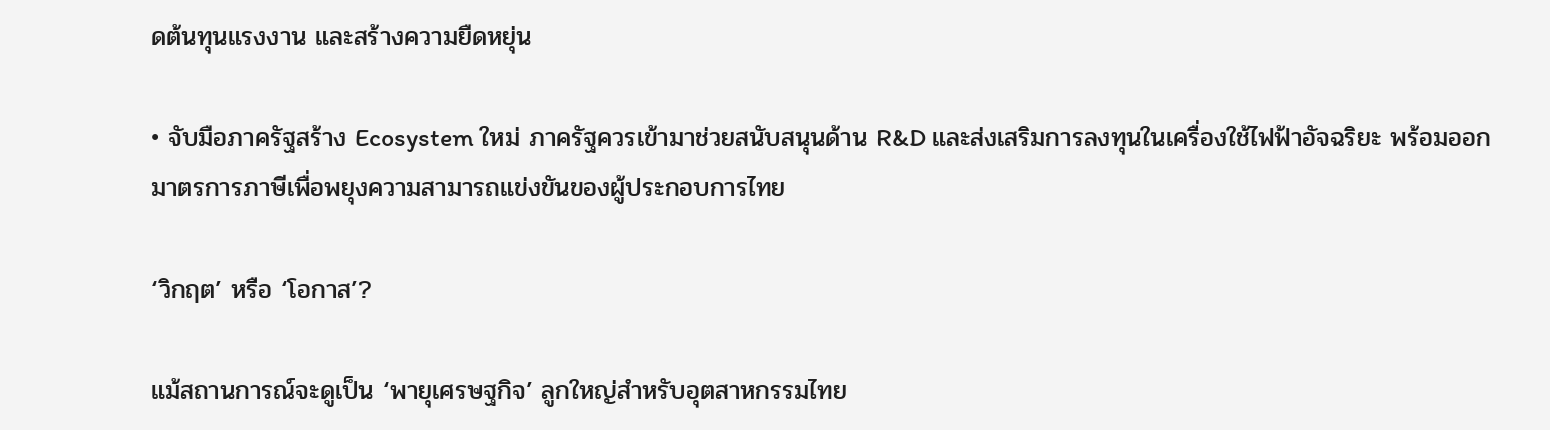ดต้นทุนแรงงาน และสร้างความยืดหยุ่น

• จับมือภาครัฐสร้าง Ecosystem ใหม่ ภาครัฐควรเข้ามาช่วยสนับสนุนด้าน R&D และส่งเสริมการลงทุนในเครื่องใช้ไฟฟ้าอัจฉริยะ พร้อมออกมาตรการภาษีเพื่อพยุงความสามารถแข่งขันของผู้ประกอบการไทย

‘วิกฤต’ หรือ ‘โอกาส’?

แม้สถานการณ์จะดูเป็น ‘พายุเศรษฐกิจ’ ลูกใหญ่สำหรับอุตสาหกรรมไทย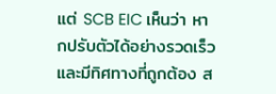แต่ SCB EIC เห็นว่า หากปรับตัวได้อย่างรวดเร็วและมีทิศทางที่ถูกต้อง ส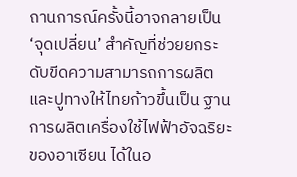ถานการณ์ครั้งนี้อาจกลายเป็น ‘จุดเปลี่ยน’ สำคัญที่ช่วยยกระดับขีดความสามารถการผลิต และปูทางให้ไทยก้าวขึ้นเป็น ฐานการผลิตเครื่องใช้ไฟฟ้าอัจฉริยะของอาเซียน ได้ในอ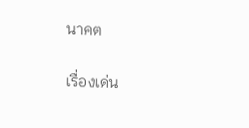นาคต

เรื่องเด่น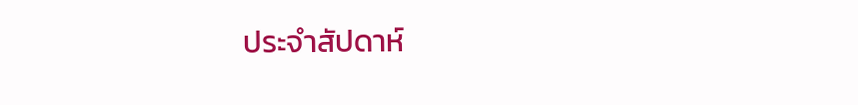ประจำสัปดาห์